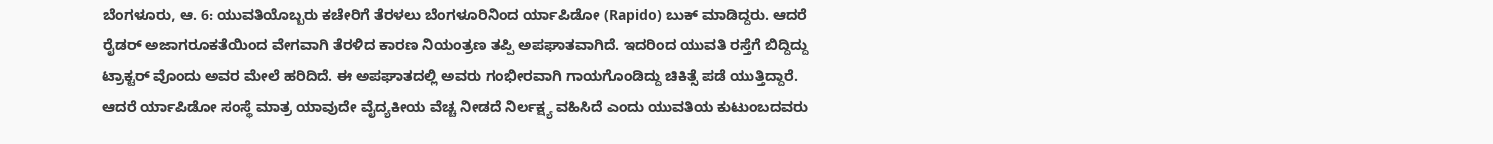ಬೆಂಗಳೂರು, ಆ. 6: ಯುವತಿಯೊಬ್ಬರು ಕಚೇರಿಗೆ ತೆರಳಲು ಬೆಂಗಳೂರಿನಿಂದ ರ್ಯಾಪಿಡೋ (Rapido) ಬುಕ್ ಮಾಡಿದ್ದರು. ಆದರೆ ರೈಡರ್ ಅಜಾಗರೂಕತೆಯಿಂದ ವೇಗವಾಗಿ ತೆರಳಿದ ಕಾರಣ ನಿಯಂತ್ರಣ ತಪ್ಪಿ ಅಪಘಾತವಾಗಿದೆ. ಇದರಿಂದ ಯುವತಿ ರಸ್ತೆಗೆ ಬಿದ್ದಿದ್ದು ಟ್ರಾಕ್ಟರ್ ವೊಂದು ಅವರ ಮೇಲೆ ಹರಿದಿದೆ. ಈ ಅಪಘಾತದಲ್ಲಿ ಅವರು ಗಂಭೀರವಾಗಿ ಗಾಯಗೊಂಡಿದ್ದು ಚಿಕಿತ್ಸೆ ಪಡೆ ಯುತ್ತಿದ್ದಾರೆ. ಆದರೆ ರ್ಯಾಪಿಡೋ ಸಂಸ್ಥೆ ಮಾತ್ರ ಯಾವುದೇ ವೈದ್ಯಕೀಯ ವೆಚ್ಚ ನೀಡದೆ ನಿರ್ಲಕ್ಷ್ಯ ವಹಿಸಿದೆ ಎಂದು ಯುವತಿಯ ಕುಟುಂಬದವರು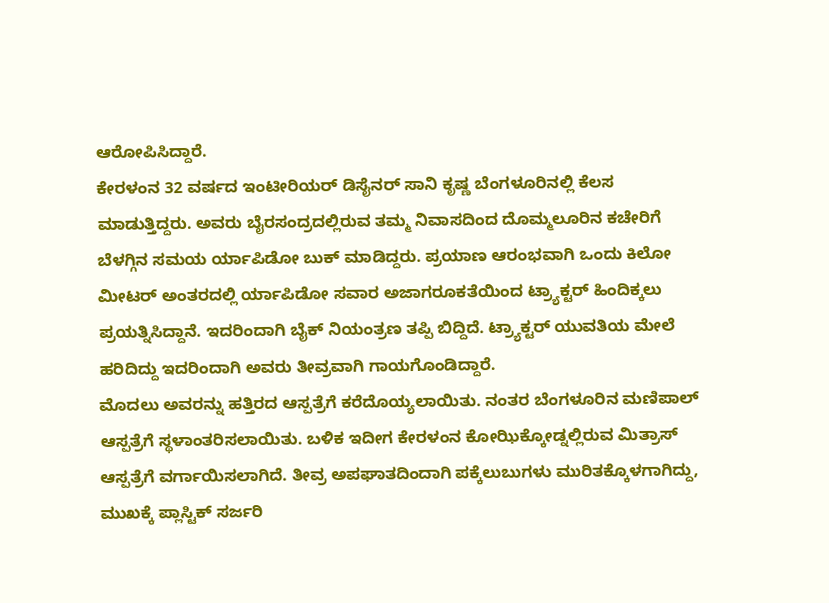ಆರೋಪಿಸಿದ್ದಾರೆ.
ಕೇರಳಂನ 32 ವರ್ಷದ ಇಂಟೀರಿಯರ್ ಡಿಸೈನರ್ ಸಾನಿ ಕೃಷ್ಣ ಬೆಂಗಳೂರಿನಲ್ಲಿ ಕೆಲಸ ಮಾಡುತ್ತಿದ್ದರು. ಅವರು ಬೈರಸಂದ್ರದಲ್ಲಿರುವ ತಮ್ಮ ನಿವಾಸದಿಂದ ದೊಮ್ಮಲೂರಿನ ಕಚೇರಿಗೆ ಬೆಳಗ್ಗಿನ ಸಮಯ ರ್ಯಾಪಿಡೋ ಬುಕ್ ಮಾಡಿದ್ದರು. ಪ್ರಯಾಣ ಆರಂಭವಾಗಿ ಒಂದು ಕಿಲೋ ಮೀಟರ್ ಅಂತರದಲ್ಲಿ ರ್ಯಾಪಿಡೋ ಸವಾರ ಅಜಾಗರೂಕತೆಯಿಂದ ಟ್ರ್ಯಾಕ್ಟರ್ ಹಿಂದಿಕ್ಕಲು ಪ್ರಯತ್ನಿಸಿದ್ದಾನೆ. ಇದರಿಂದಾಗಿ ಬೈಕ್ ನಿಯಂತ್ರಣ ತಪ್ಪಿ ಬಿದ್ದಿದೆ. ಟ್ರ್ಯಾಕ್ಟರ್ ಯುವತಿಯ ಮೇಲೆ ಹರಿದಿದ್ದು ಇದರಿಂದಾಗಿ ಅವರು ತೀವ್ರವಾಗಿ ಗಾಯಗೊಂಡಿದ್ದಾರೆ.
ಮೊದಲು ಅವರನ್ನು ಹತ್ತಿರದ ಆಸ್ಪತ್ರೆಗೆ ಕರೆದೊಯ್ಯಲಾಯಿತು. ನಂತರ ಬೆಂಗಳೂರಿನ ಮಣಿಪಾಲ್ ಆಸ್ಪತ್ರೆಗೆ ಸ್ಥಳಾಂತರಿಸಲಾಯಿತು. ಬಳಿಕ ಇದೀಗ ಕೇರಳಂನ ಕೋಝಿಕ್ಕೋಡ್ನಲ್ಲಿರುವ ಮಿತ್ರಾಸ್ ಆಸ್ಪತ್ರೆಗೆ ವರ್ಗಾಯಿಸಲಾಗಿದೆ. ತೀವ್ರ ಅಪಘಾತದಿಂದಾಗಿ ಪಕ್ಕೆಲುಬುಗಳು ಮುರಿತಕ್ಕೊಳಗಾಗಿದ್ದು, ಮುಖಕ್ಕೆ ಪ್ಲಾಸ್ಟಿಕ್ ಸರ್ಜರಿ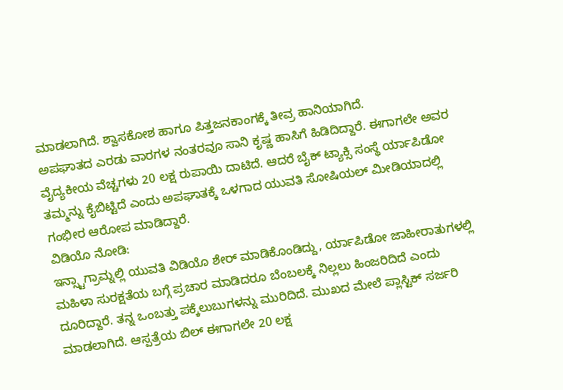ಮಾಡಲಾಗಿದೆ. ಶ್ವಾಸಕೋಶ ಹಾಗೂ ಪಿತ್ತಜನಕಾಂಗಕ್ಕೆ ತೀವ್ರ ಹಾನಿಯಾಗಿದೆ.
ಅಪಘಾತದ ಎರಡು ವಾರಗಳ ನಂತರವೂ ಸಾನಿ ಕೃಷ್ಣ ಹಾಸಿಗೆ ಹಿಡಿದಿದ್ದಾರೆ. ಈಗಾಗಲೇ ಅವರ ವೈದ್ಯಕೀಯ ವೆಚ್ಚಗಳು 20 ಲಕ್ಷ ರುಪಾಯಿ ದಾಟಿದೆ. ಆದರೆ ಬೈಕ್ ಟ್ಯಾಕ್ಸಿ ಸಂಸ್ಥೆ ರ್ಯಾಪಿಡೋ ತಮ್ಮನ್ನು ಕೈಬಿಟ್ಟಿದೆ ಎಂದು ಅಪಘಾತಕ್ಕೆ ಒಳಗಾದ ಯುವತಿ ಸೋಷಿಯಲ್ ಮೀಡಿಯಾದಲ್ಲಿ ಗಂಭೀರ ಆರೋಪ ಮಾಡಿದ್ದಾರೆ.
ವಿಡಿಯೊ ನೋಡಿ:
ಇನ್ಸ್ಟಾಗ್ರಾಮ್ನಲ್ಲಿ ಯುವತಿ ವಿಡಿಯೊ ಶೇರ್ ಮಾಡಿಕೊಂಡಿದ್ದು, ರ್ಯಾಪಿಡೋ ಜಾಹೀರಾತುಗಳಲ್ಲಿ ಮಹಿಳಾ ಸುರಕ್ಷತೆಯ ಬಗ್ಗೆ ಪ್ರಚಾರ ಮಾಡಿದರೂ ಬೆಂಬಲಕ್ಕೆ ನಿಲ್ಲಲು ಹಿಂಜರಿದಿದೆ ಎಂದು ದೂರಿದ್ದಾರೆ. ತನ್ನ ಒಂಬತ್ತು ಪಕ್ಕೆಲುಬುಗಳನ್ನು ಮುರಿದಿದೆ. ಮುಖದ ಮೇಲೆ ಪ್ಲಾಸ್ಟಿಕ್ ಸರ್ಜರಿ ಮಾಡಲಾಗಿದೆ. ಆಸ್ಪತ್ರೆಯ ಬಿಲ್ ಈಗಾಗಲೇ 20 ಲಕ್ಷ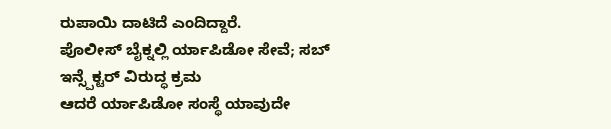ರುಪಾಯಿ ದಾಟಿದೆ ಎಂದಿದ್ದಾರೆ.
ಪೊಲೀಸ್ ಬೈಕ್ನಲ್ಲಿ ರ್ಯಾಪಿಡೋ ಸೇವೆ; ಸಬ್ ಇನ್ಸ್ಪೆಕ್ಟರ್ ವಿರುದ್ಧ ಕ್ರಮ
ಆದರೆ ರ್ಯಾಪಿಡೋ ಸಂಸ್ಥೆ ಯಾವುದೇ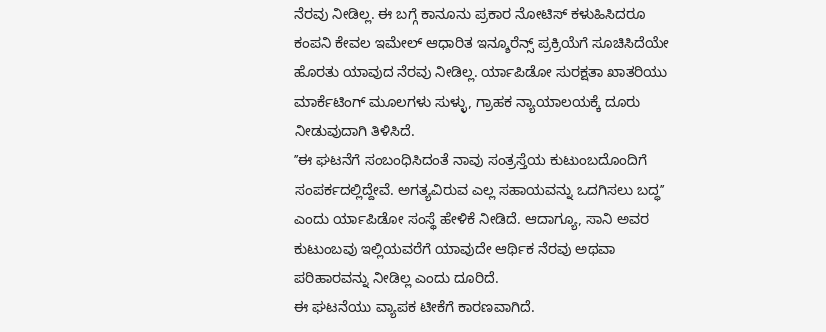ನೆರವು ನೀಡಿಲ್ಲ. ಈ ಬಗ್ಗೆ ಕಾನೂನು ಪ್ರಕಾರ ನೋಟಿಸ್ ಕಳುಹಿಸಿದರೂ ಕಂಪನಿ ಕೇವಲ ಇಮೇಲ್ ಆಧಾರಿತ ಇನ್ಶೂರೆನ್ಸ್ ಪ್ರಕ್ರಿಯೆಗೆ ಸೂಚಿಸಿದೆಯೇ ಹೊರತು ಯಾವುದ ನೆರವು ನೀಡಿಲ್ಲ. ರ್ಯಾಪಿಡೋ ಸುರಕ್ಷತಾ ಖಾತರಿಯು ಮಾರ್ಕೆಟಿಂಗ್ ಮೂಲಗಳು ಸುಳ್ಳು, ಗ್ರಾಹಕ ನ್ಯಾಯಾಲಯಕ್ಕೆ ದೂರು ನೀಡುವುದಾಗಿ ತಿಳಿಸಿದೆ.
ʼʼಈ ಘಟನೆಗೆ ಸಂಬಂಧಿಸಿದಂತೆ ನಾವು ಸಂತ್ರಸ್ತೆಯ ಕುಟುಂಬದೊಂದಿಗೆ ಸಂಪರ್ಕದಲ್ಲಿದ್ದೇವೆ. ಅಗತ್ಯವಿರುವ ಎಲ್ಲ ಸಹಾಯವನ್ನು ಒದಗಿಸಲು ಬದ್ಧʼʼ ಎಂದು ರ್ಯಾಪಿಡೋ ಸಂಸ್ಥೆ ಹೇಳಿಕೆ ನೀಡಿದೆ. ಆದಾಗ್ಯೂ, ಸಾನಿ ಅವರ ಕುಟುಂಬವು ಇಲ್ಲಿಯವರೆಗೆ ಯಾವುದೇ ಆರ್ಥಿಕ ನೆರವು ಅಥವಾ ಪರಿಹಾರವನ್ನು ನೀಡಿಲ್ಲ ಎಂದು ದೂರಿದೆ.
ಈ ಘಟನೆಯು ವ್ಯಾಪಕ ಟೀಕೆಗೆ ಕಾರಣವಾಗಿದೆ.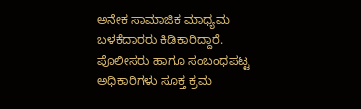ಅನೇಕ ಸಾಮಾಜಿಕ ಮಾಧ್ಯಮ ಬಳಕೆದಾರರು ಕಿಡಿಕಾರಿದ್ದಾರೆ. ಪೊಲೀಸರು ಹಾಗೂ ಸಂಬಂಧಪಟ್ಟ ಅಧಿಕಾರಿಗಳು ಸೂಕ್ತ ಕ್ರಮ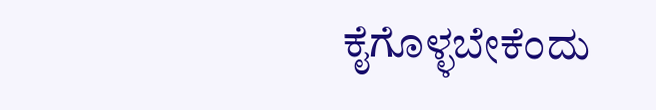ಕೈಗೊಳ್ಳಬೇಕೆಂದು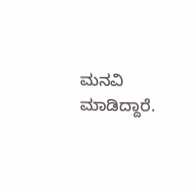ಮನವಿ ಮಾಡಿದ್ದಾರೆ.